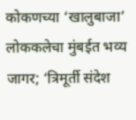कोकणच्या ‘खालुबाजा’ लोककलेचा मुंबईत भव्य जागर; ‘त्रिमूर्ती संदेश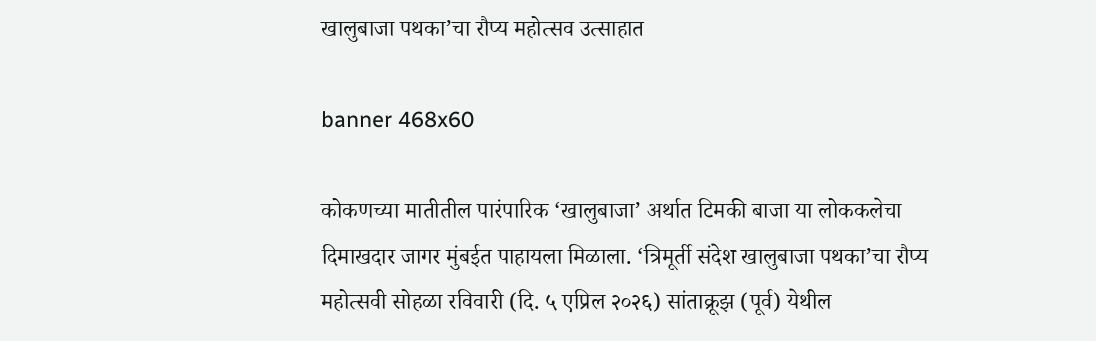खालुबाजा पथका’चा रौप्य महोत्सव उत्साहात

banner 468x60

कोकणच्या मातीतील पारंपारिक ‘खालुबाजा’ अर्थात टिमकी बाजा या लोककलेचा दिमाखदार जागर मुंबईत पाहायला मिळाला. ‘त्रिमूर्ती संदेश खालुबाजा पथका’चा रौप्य महोत्सवी सोहळा रविवारी (दि. ५ एप्रिल २०२६) सांताक्रूझ (पूर्व) येथील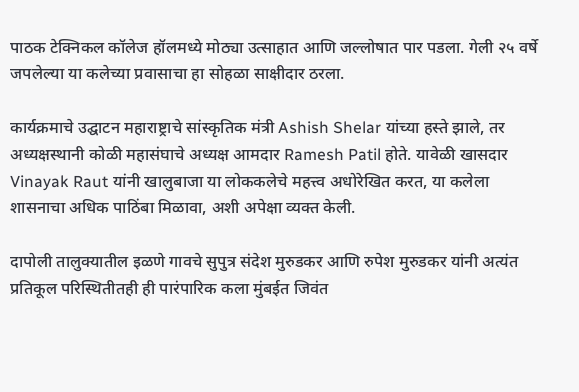पाठक टेक्निकल कॉलेज हॉलमध्ये मोठ्या उत्साहात आणि जल्लोषात पार पडला. गेली २५ वर्षे जपलेल्या या कलेच्या प्रवासाचा हा सोहळा साक्षीदार ठरला.

कार्यक्रमाचे उद्घाटन महाराष्ट्राचे सांस्कृतिक मंत्री Ashish Shelar यांच्या हस्ते झाले, तर अध्यक्षस्थानी कोळी महासंघाचे अध्यक्ष आमदार Ramesh Patil होते. यावेळी खासदार Vinayak Raut यांनी खालुबाजा या लोककलेचे महत्त्व अधोरेखित करत, या कलेला शासनाचा अधिक पाठिंबा मिळावा, अशी अपेक्षा व्यक्त केली.

दापोली तालुक्यातील इळणे गावचे सुपुत्र संदेश मुरुडकर आणि रुपेश मुरुडकर यांनी अत्यंत प्रतिकूल परिस्थितीतही ही पारंपारिक कला मुंबईत जिवंत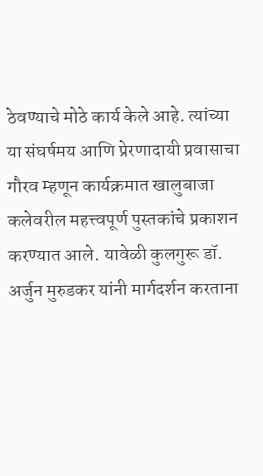ठेवण्याचे मोठे कार्य केले आहे. त्यांच्या या संघर्षमय आणि प्रेरणादायी प्रवासाचा गौरव म्हणून कार्यक्रमात खालुबाजा कलेवरील महत्त्वपूर्ण पुस्तकांचे प्रकाशन करण्यात आले. यावेळी कुलगुरू डॉ. अर्जुन मुरुडकर यांनी मार्गदर्शन करताना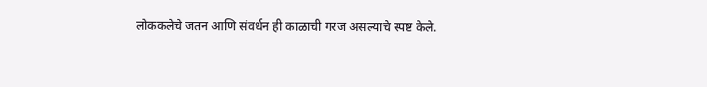लोककलेचे जतन आणि संवर्धन ही काळाची गरज असल्याचे स्पष्ट केले.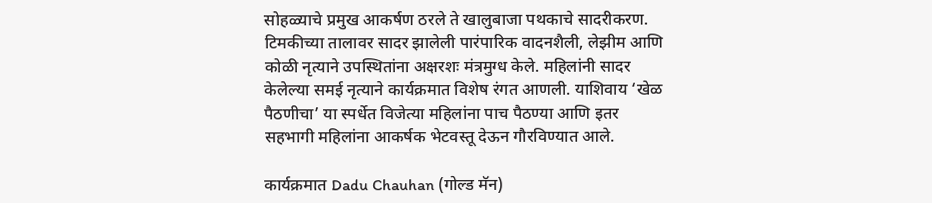सोहळ्याचे प्रमुख आकर्षण ठरले ते खालुबाजा पथकाचे सादरीकरण. टिमकीच्या तालावर सादर झालेली पारंपारिक वादनशैली, लेझीम आणि कोळी नृत्याने उपस्थितांना अक्षरशः मंत्रमुग्ध केले. महिलांनी सादर केलेल्या समई नृत्याने कार्यक्रमात विशेष रंगत आणली. याशिवाय ‘खेळ पैठणीचा’ या स्पर्धेत विजेत्या महिलांना पाच पैठण्या आणि इतर सहभागी महिलांना आकर्षक भेटवस्तू देऊन गौरविण्यात आले.

कार्यक्रमात Dadu Chauhan (गोल्ड मॅन)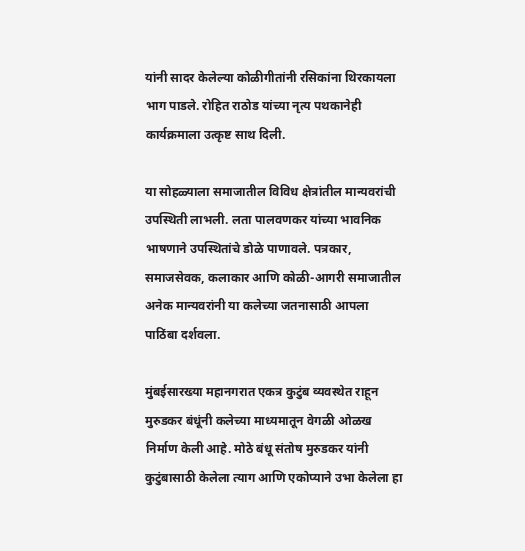यांनी सादर केलेल्या कोळीगीतांनी रसिकांना थिरकायला भाग पाडले. रोहित राठोड यांच्या नृत्य पथकानेही कार्यक्रमाला उत्कृष्ट साथ दिली.

या सोहळ्याला समाजातील विविध क्षेत्रांतील मान्यवरांची उपस्थिती लाभली. लता पालवणकर यांच्या भावनिक भाषणाने उपस्थितांचे डोळे पाणावले. पत्रकार, समाजसेवक, कलाकार आणि कोळी-आगरी समाजातील अनेक मान्यवरांनी या कलेच्या जतनासाठी आपला पाठिंबा दर्शवला.

मुंबईसारख्या महानगरात एकत्र कुटुंब व्यवस्थेत राहून मुरुडकर बंधूंनी कलेच्या माध्यमातून वेगळी ओळख निर्माण केली आहे. मोठे बंधू संतोष मुरुडकर यांनी कुटुंबासाठी केलेला त्याग आणि एकोप्याने उभा केलेला हा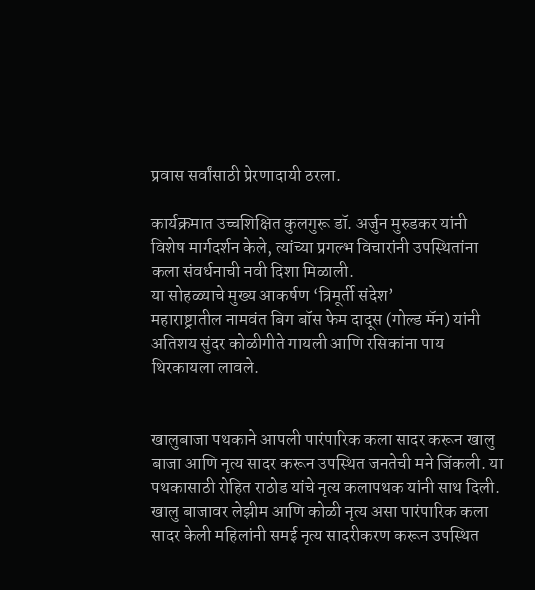प्रवास सर्वांसाठी प्रेरणादायी ठरला.

कार्यक्रमात उच्चशिक्षित कुलगुरू डॉ. अर्जुन मुरुडकर यांनी विशेष मार्गदर्शन केले, त्यांच्या प्रगल्भ विचारांनी उपस्थितांना कला संवर्धनाची नवी दिशा मिळाली.
या सोहळ्याचे मुख्य आकर्षण ‘त्रिमूर्ती संदेश’
महाराष्ट्रातील नामवंत बिग बॉस फेम दादूस (गोल्ड मॅन) यांनी अतिशय सुंदर कोळीगीते गायली आणि रसिकांना पाय थिरकायला लावले.


खालुबाजा पथकाने आपली पारंपारिक कला सादर करून खालु बाजा आणि नृत्य सादर करून उपस्थित जनतेची मने जिंकली. या पथकासाठी रोहित राठोड यांचे नृत्य कलापथक यांनी साथ दिली. खालु बाजावर लेझीम आणि कोळी नृत्य असा पारंपारिक कला सादर केली महिलांनी समई नृत्य सादरीकरण करून उपस्थित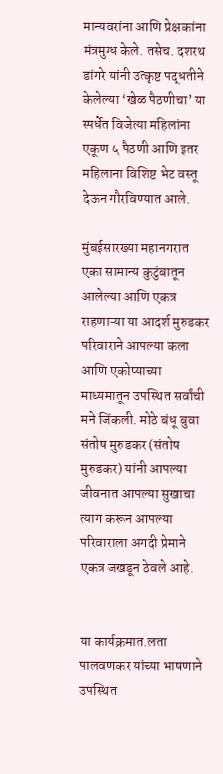मान्यवरांना आणि प्रेक्षकांना मंत्रमुग्ध केले. तसेच. दशरथ डांगरे यांनी उत्कृष्ट पद्धतीने केलेल्या ‘खेळ पैठणीचा’ या स्पर्धेत विजेत्या महिलांना एकूण ५ पैठणी आणि इतर महिलाना विशिष्ट भेट वस्तू देऊन गौरविण्यात आले.

मुंबईसारख्या महानगरात एका सामान्य कुटुंबातून आलेल्या आणि एकत्र राहणाऱ्या या आदर्श मुरुडकर परिवाराने आपल्या कला आणि एकोप्याच्या माध्यमातून उपस्थित सर्वांची मने जिंकली. मोठे बंधू बुवा संतोष मुरुडकर (संतोष मुरुडकर) यांनी आपल्या जीवनात आपल्या सुखाचा त्याग करून आपल्या परिवाराला अगदी प्रेमाने एकत्र जखडून ठेवले आहे.


या कार्यक्रमात.लता पालवणकर यांच्या भाषणाने उपस्थित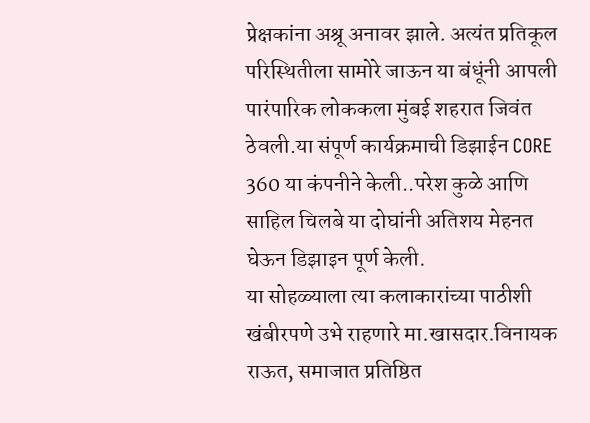प्रेक्षकांना अश्रू अनावर झाले. अत्यंत प्रतिकूल परिस्थितीला सामोरे जाऊन या बंधूंनी आपली पारंपारिक लोककला मुंबई शहरात जिवंत ठेवली.या संपूर्ण कार्यक्रमाची डिझाईन CORE 360 या कंपनीने केली..परेश कुळे आणि साहिल चिलबे या दोघांनी अतिशय मेहनत घेऊन डिझाइन पूर्ण केली.
या सोहळ्याला त्या कलाकारांच्या पाठीशी खंबीरपणे उभे राहणारे मा.खासदार.विनायक राऊत, समाजात प्रतिष्ठित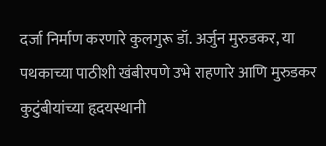दर्जा निर्माण करणारे कुलगुरू डॉ. अर्जुन मुरुडकर, या पथकाच्या पाठीशी खंबीरपणे उभे राहणारे आणि मुरुडकर कुटुंबीयांच्या हृदयस्थानी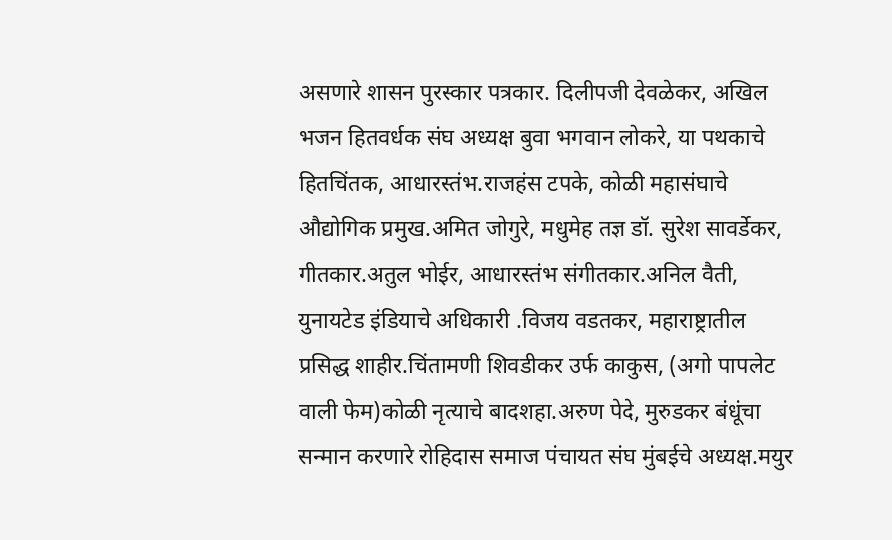असणारे शासन पुरस्कार पत्रकार. दिलीपजी देवळेकर, अखिल भजन हितवर्धक संघ अध्यक्ष बुवा भगवान लोकरे, या पथकाचे हितचिंतक, आधारस्तंभ.राजहंस टपके, कोळी महासंघाचे औद्योगिक प्रमुख.अमित जोगुरे, मधुमेह तज्ञ डॉ. सुरेश सावर्डेकर, गीतकार.अतुल भोईर, आधारस्तंभ संगीतकार.अनिल वैती, युनायटेड इंडियाचे अधिकारी .विजय वडतकर, महाराष्ट्रातील प्रसिद्ध शाहीर.चिंतामणी शिवडीकर उर्फ काकुस, (अगो पापलेट वाली फेम)कोळी नृत्याचे बादशहा.अरुण पेदे, मुरुडकर बंधूंचा सन्मान करणारे रोहिदास समाज पंचायत संघ मुंबईचे अध्यक्ष.मयुर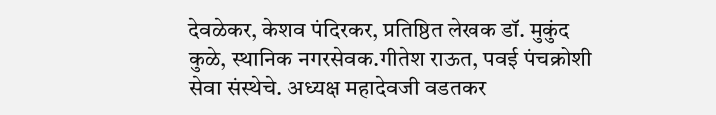देवळेकर, केशव पंदिरकर, प्रतिष्ठित लेखक डॉ. मुकुंद कुळे, स्थानिक नगरसेवक.गीतेश राऊत, पवई पंचक्रोशी सेवा संस्थेचे. अध्यक्ष महादेवजी वडतकर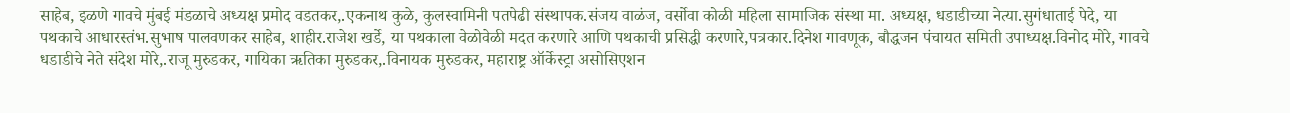साहेब, इळणे गावचे मुंबई मंडळाचे अध्यक्ष प्रमोद वडतकर,.एकनाथ कुळे, कुलस्वामिनी पतपेढी संस्थापक.संजय वाळंज, वर्सोवा कोळी महिला सामाजिक संस्था मा. अध्यक्ष, धडाडीच्या नेत्या.सुगंधाताई पेदे, या पथकाचे आधारस्तंभ.सुभाष पालवणकर साहेब, शाहीर.राजेश खर्डे, या पथकाला वेळोवेळी मदत करणारे आणि पथकाची प्रसिद्धी करणारे,पत्रकार.दिनेश गावणूक, बौद्धजन पंचायत समिती उपाध्यक्ष.विनोद मोरे, गावचे धडाडीचे नेते संदेश मोरे,.राजू मुरुडकर, गायिका ऋतिका मुरुडकर,.विनायक मुरुडकर, महाराष्ट्र ऑर्केस्ट्रा असोसिएशन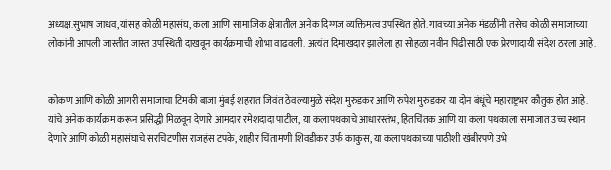अध्यक्ष.सुभाष जाधव,यांसह कोळी महासंघ, कला आणि सामाजिक क्षेत्रातील अनेक दिग्गज व्यक्तिमत्व उपस्थित होते. गावच्या अनेक मंडळींनी तसेच कोळी समाजाच्या लोकांनी आपली जास्तीत जास्त उपस्थिती दाखवून कार्यक्रमाची शोभा वाढवली. अत्यंत दिमाखदार झालेला हा सोहळा नवीन पिढीसाठी एक प्रेरणादायी संदेश ठरला आहे.


कोकण आणि कोळी आगरी समाजाचा टिमकी बाजा मुंबई शहरात जिवंत ठेवल्यामुळे संदेश मुरुडकर आणि रुपेश मुरुडकर या दोन बंधूंचे महाराष्ट्रभर कौतुक होत आहे. यांचे अनेक कार्यक्रम करून प्रसिद्धी मिळवून देणारे आमदार रमेशदादा पाटील, या कलापथकाचे आधारस्तंभ, हितचिंतक आणि या कला पथकाला समाजात उच्च स्थान देणारे आणि कोळी महासंघाचे सरचिटणीस राजहंस टपके, शाहीर चिंतामणी शिवडीकर उर्फ काकुस, या कलापथकाच्या पाठीशी खंबीरपणे उभे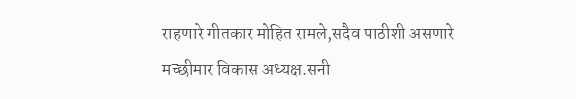राहणारे गीतकार मोहित रामले,सदैव पाठीशी असणारे मच्छीमार विकास अध्यक्ष.सनी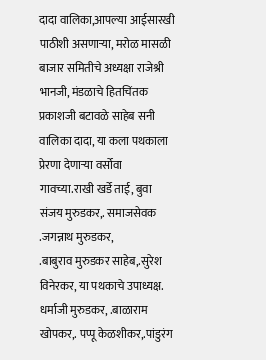दादा वालिका,आपल्या आईसारखी पाठीशी असणाऱ्या, मरोळ मासळी बाजार समितीचे अध्यक्षा राजेश्री भानजी, मंडळाचे हितचिंतक प्रकाशजी बटावळे साहेब सनी वालिका दादा, या कला पथकाला प्रेरणा देणाऱ्या वर्सोवा गावच्या.राखी खर्डे ताई, बुवा संजय मुरुडकर,. समाजसेवक
.जगन्नाथ मुरुडकर,
.बाबुराव मुरुडकर साहेब,.सुरेश विनेरकर, या पथकाचे उपाध्यक्ष. धर्माजी मुरुडकर, .बाळाराम खोपकर,. पप्पू केळशीकर,.पांडुरंग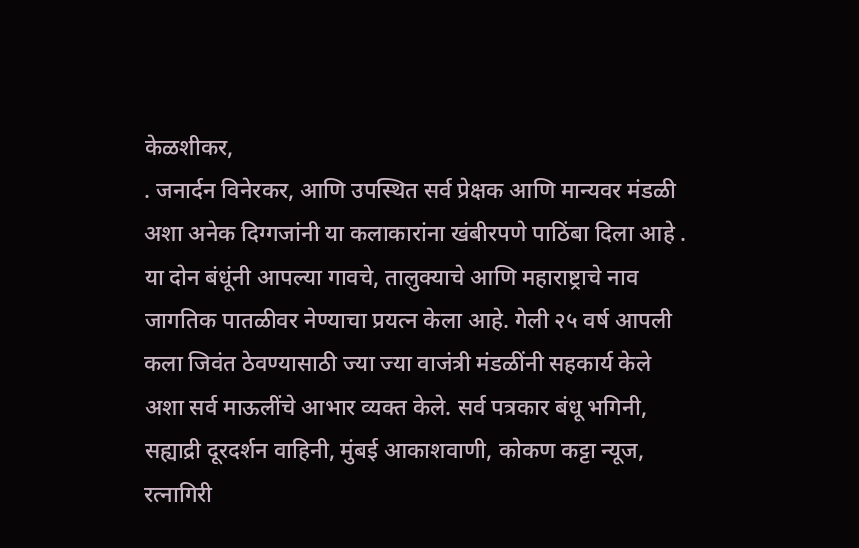केळशीकर,
. जनार्दन विनेरकर, आणि उपस्थित सर्व प्रेक्षक आणि मान्यवर मंडळी अशा अनेक दिग्गजांनी या कलाकारांना खंबीरपणे पाठिंबा दिला आहे .
या दोन बंधूंनी आपल्या गावचे, तालुक्याचे आणि महाराष्ट्राचे नाव जागतिक पातळीवर नेण्याचा प्रयत्न केला आहे. गेली २५ वर्ष आपली कला जिवंत ठेवण्यासाठी ज्या ज्या वाजंत्री मंडळींनी सहकार्य केले अशा सर्व माऊलींचे आभार व्यक्त केले. सर्व पत्रकार बंधू भगिनी, सह्याद्री दूरदर्शन वाहिनी, मुंबई आकाशवाणी, कोकण कट्टा न्यूज, रत्नागिरी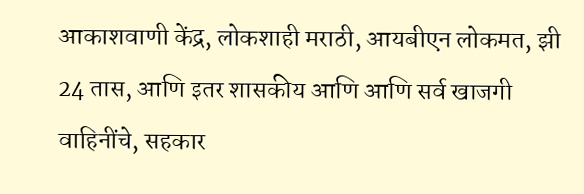आकाशवाणी केंद्र, लोकशाही मराठी, आयबीएन लोकमत, झी 24 तास, आणि इतर शासकीय आणि आणि सर्व खाजगी वाहिनींचे, सहकार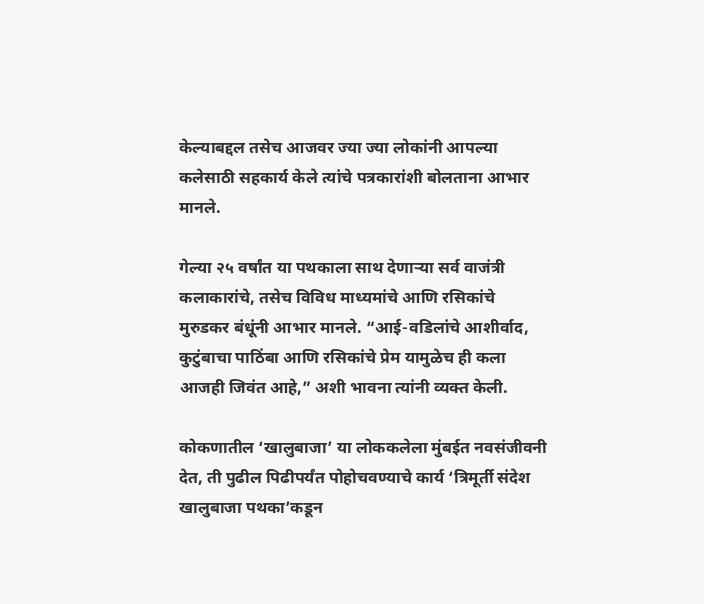केल्याबद्दल तसेच आजवर ज्या ज्या लोकांनी आपल्या कलेसाठी सहकार्य केले त्यांचे पत्रकारांशी बोलताना आभार मानले.

गेल्या २५ वर्षांत या पथकाला साथ देणाऱ्या सर्व वाजंत्री कलाकारांचे, तसेच विविध माध्यमांचे आणि रसिकांचे मुरुडकर बंधूंनी आभार मानले. “आई-वडिलांचे आशीर्वाद, कुटुंबाचा पाठिंबा आणि रसिकांचे प्रेम यामुळेच ही कला आजही जिवंत आहे,” अशी भावना त्यांनी व्यक्त केली.

कोकणातील ‘खालुबाजा’ या लोककलेला मुंबईत नवसंजीवनी देत, ती पुढील पिढीपर्यंत पोहोचवण्याचे कार्य ‘त्रिमूर्ती संदेश खालुबाजा पथका’कडून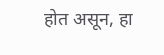होत असून, हा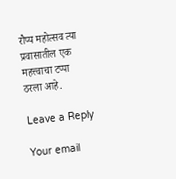रौप्य महोत्सव त्या प्रवासातील एक महत्त्वाचा टप्पा ठरला आहे.

Leave a Reply

Your email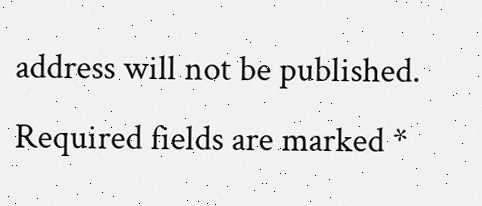address will not be published. Required fields are marked *